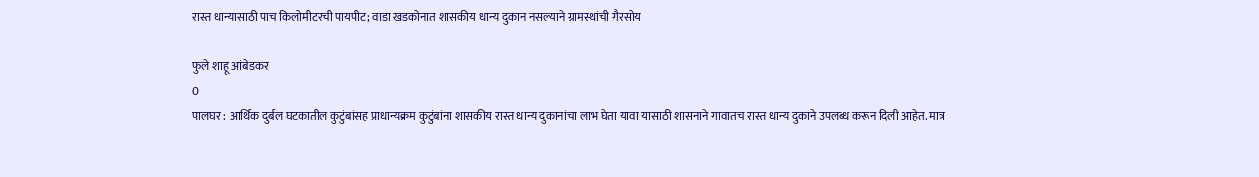रास्त धान्यासाठी पाच किलोमीटरची पायपीट; वाडा खडकोनात शासकीय धान्य दुकान नसल्याने ग्रामस्थांची गैरसोय

फुले शाहू आंबेडकर
0
पालघर : आर्थिक दुर्बल घटकातील कुटुंबांसह प्राधान्यक्रम कुटुंबांना शासकीय रास्त धान्य दुकानांचा लाभ घेता यावा यासाठी शासनाने गावातच रास्त धान्य दुकाने उपलब्ध करून दिली आहेत. मात्र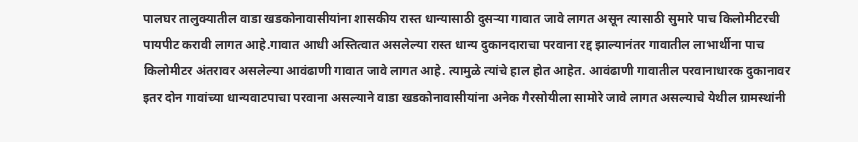पालघर तालुक्यातील वाडा खडकोनावासीयांना शासकीय रास्त धान्यासाठी दुसऱ्या गावात जावे लागत असून त्यासाठी सुमारे पाच किलोमीटरची पायपीट करावी लागत आहे.गावात आधी अस्तित्वात असलेल्या रास्त धान्य दुकानदाराचा परवाना रद्द झाल्यानंतर गावातील लाभार्थीना पाच किलोमीटर अंतरावर असलेल्या आवंढाणी गावात जावे लागत आहे. त्यामुळे त्यांचे हाल होत आहेत. आवंढाणी गावातील परवानाधारक दुकानावर इतर दोन गावांच्या धान्यवाटपाचा परवाना असल्याने वाडा खडकोनावासीयांना अनेक गैरसोयीला सामोरे जावे लागत असल्याचे येथील ग्रामस्थांनी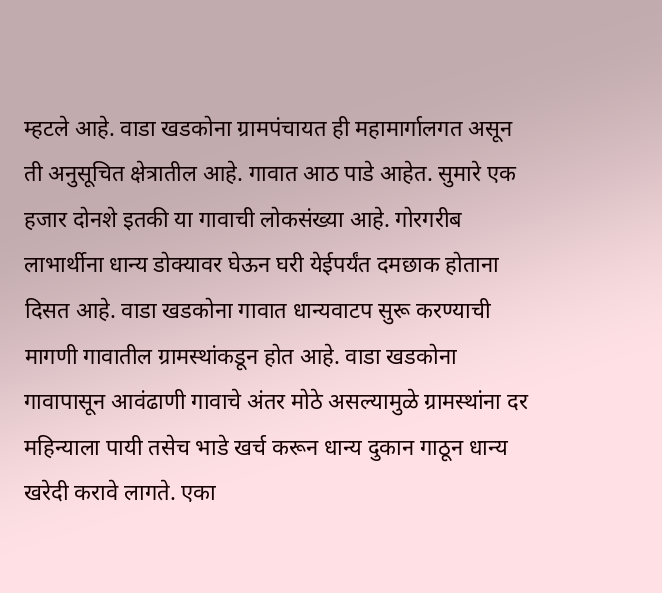म्हटले आहे. वाडा खडकोना ग्रामपंचायत ही महामार्गालगत असून ती अनुसूचित क्षेत्रातील आहे. गावात आठ पाडे आहेत. सुमारे एक हजार दोनशे इतकी या गावाची लोकसंख्या आहे. गोरगरीब लाभार्थीना धान्य डोक्यावर घेऊन घरी येईपर्यंत दमछाक होताना दिसत आहे. वाडा खडकोना गावात धान्यवाटप सुरू करण्याची मागणी गावातील ग्रामस्थांकडून होत आहे. वाडा खडकोना गावापासून आवंढाणी गावाचे अंतर मोठे असल्यामुळे ग्रामस्थांना दर महिन्याला पायी तसेच भाडे खर्च करून धान्य दुकान गाठून धान्य खरेदी करावे लागते. एका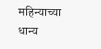महिन्याच्या धान्य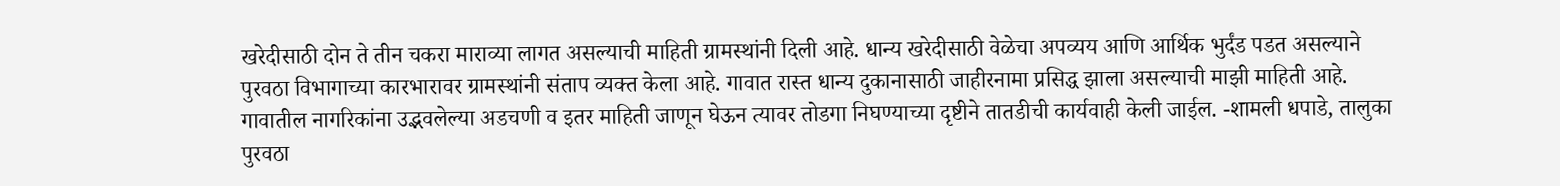खरेदीसाठी दोन ते तीन चकरा माराव्या लागत असल्याची माहिती ग्रामस्थांनी दिली आहे. धान्य खरेदीसाठी वेळेचा अपव्यय आणि आर्थिक भुर्दंड पडत असल्याने पुरवठा विभागाच्या कारभारावर ग्रामस्थांनी संताप व्यक्त केला आहे. गावात रास्त धान्य दुकानासाठी जाहीरनामा प्रसिद्ध झाला असल्याची माझी माहिती आहे. गावातील नागरिकांना उद्भवलेल्या अडचणी व इतर माहिती जाणून घेऊन त्यावर तोडगा निघण्याच्या दृष्टीने तातडीची कार्यवाही केली जाईल. -शामली धपाडे, तालुका पुरवठा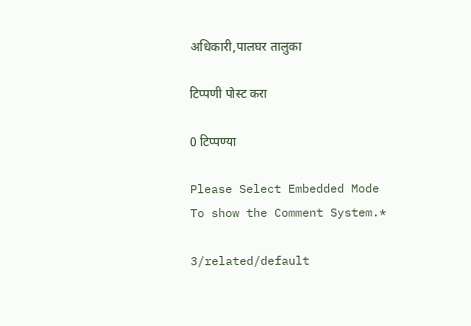अधिकारी,पालघर तालुका

टिप्पणी पोस्ट करा

0 टिप्पण्या

Please Select Embedded Mode To show the Comment System.*

3/related/default